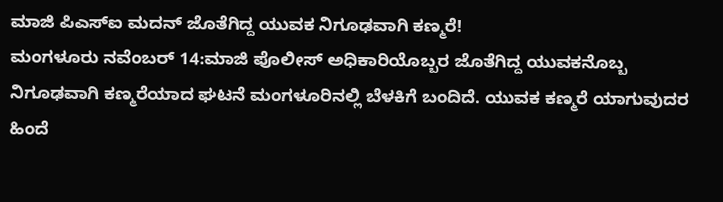ಮಾಜಿ ಪಿಎಸ್ಐ ಮದನ್ ಜೊತೆಗಿದ್ದ ಯುವಕ ನಿಗೂಢವಾಗಿ ಕಣ್ಮರೆ!
ಮಂಗಳೂರು ನವೆಂಬರ್ 14:ಮಾಜಿ ಪೊಲೀಸ್ ಅಧಿಕಾರಿಯೊಬ್ಬರ ಜೊತೆಗಿದ್ದ ಯುವಕನೊಬ್ಬ ನಿಗೂಢವಾಗಿ ಕಣ್ಮರೆಯಾದ ಘಟನೆ ಮಂಗಳೂರಿನಲ್ಲಿ ಬೆಳಕಿಗೆ ಬಂದಿದೆ. ಯುವಕ ಕಣ್ಮರೆ ಯಾಗುವುದರ ಹಿಂದೆ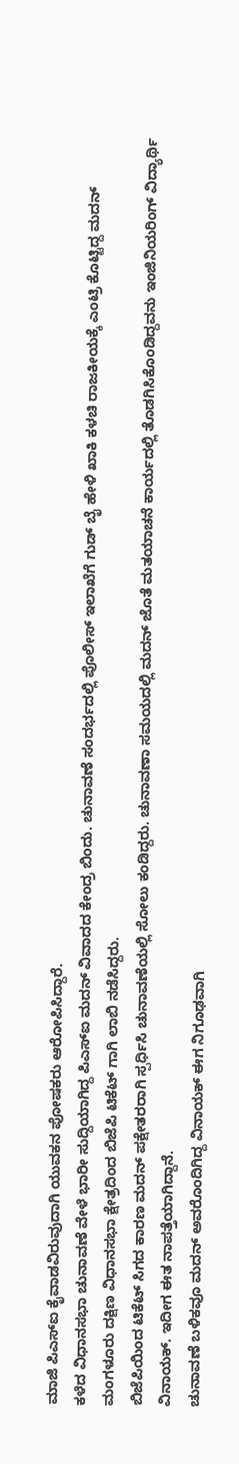ಮಾಜಿ ಪಿಎಸ್ಐ ಕೈವಾಡವಿರುವುದಾಗಿ ಯುವಕನ ಪೋಷಕರು ಆರೋಪಿಸಿದ್ದಾರೆ.
ಕಳೆದ ವಿಧಾನಸಭಾ ಚುನಾವಣೆ ವೇಳೆ ಭಾರೀ ಸುದ್ದಿಯಾಗಿದ್ದ ಪಿಎಸ್ಐ ಮದನ್ ವಿವಾದದ ಕೇಂದ್ರ ಬಿಂದು. ಚುನಾವಣೆ ಸಂದರ್ಭದಲ್ಲಿ ಪೊಲೀಸ್ ಇಲಾಖೆಗೆ ಗುಡ್ ಬೈ ಹೇಳಿ ಖಾಕಿ ಕಳಚಿ ರಾಜಕೀಯಕ್ಕೆ ಎಂಟ್ರಿ ಕೊಟ್ಟಿದ್ದ ಮದನ್ ಮಂಗಳೂರು ದಕ್ಷಿಣ ವಿಧಾನಸಭಾ ಕ್ಷೇತ್ರದಿಂದ ಬಿಜೆಪಿ ಟಿಕೆಟ್ ಗಾಗಿ ಲಾಬಿ ನಡೆಸಿದ್ದರು.
ಬಿಜೆಪಿಯಿಂದ ಟಿಕೆಟ್ ಸಿಗದ ಕಾರಣ ಮದನ್ ಪಕ್ಷೇತರರಾಗಿ ಸ್ಪರ್ಧಿಸಿ ಚುನಾವಣೆಯಲ್ಲಿ ಸೋಲು ಕಂಡಿದ್ದರು. ಚುನಾವಣಾ ಸಮಯದಲ್ಲಿ ಮದನ್ ಜೊತೆ ಮತಯಾಚನೆ ಕಾರ್ಯದಲ್ಲಿ ತೊಡಗಿಸಿಕೊಂಡಿದ್ದವನು ಇಂಜಿನಿಯರಿಂಗ್ ವಿದ್ಯಾರ್ಥಿ ವಿನಾಯಕ್. ಇದೀಗ ಈತ ನಾಪತ್ತೆಯಾಗಿದ್ದಾನೆ.
ಚುನಾವಣೆ ಬಳಿಕವೂ ಮದನ್ ಅವರೊಂದಿಗಿದ್ದ ವಿನಾಯಕ್ ಈಗ ನಿಗೂಢವಾಗಿ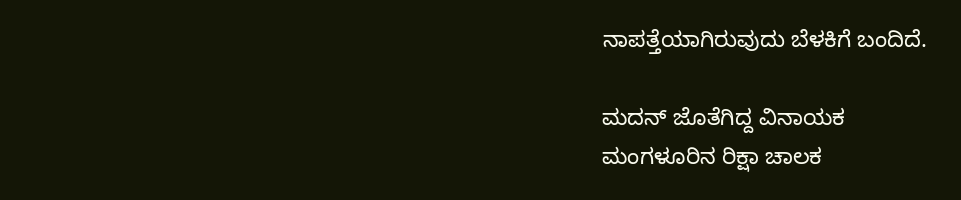ನಾಪತ್ತೆಯಾಗಿರುವುದು ಬೆಳಕಿಗೆ ಬಂದಿದೆ.

ಮದನ್ ಜೊತೆಗಿದ್ದ ವಿನಾಯಕ
ಮಂಗಳೂರಿನ ರಿಕ್ಷಾ ಚಾಲಕ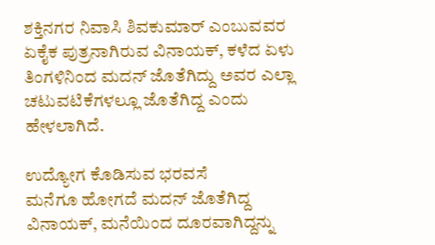ಶಕ್ತಿನಗರ ನಿವಾಸಿ ಶಿವಕುಮಾರ್ ಎಂಬುವವರ ಏಕೈಕ ಪುತ್ರನಾಗಿರುವ ವಿನಾಯಕ್, ಕಳೆದ ಏಳು ತಿಂಗಳಿನಿಂದ ಮದನ್ ಜೊತೆಗಿದ್ದು ಅವರ ಎಲ್ಲಾ ಚಟುವಟಿಕೆಗಳಲ್ಲೂ ಜೊತೆಗಿದ್ದ ಎಂದು ಹೇಳಲಾಗಿದೆ.

ಉದ್ಯೋಗ ಕೊಡಿಸುವ ಭರವಸೆ
ಮನೆಗೂ ಹೋಗದೆ ಮದನ್ ಜೊತೆಗಿದ್ದ ವಿನಾಯಕ್, ಮನೆಯಿಂದ ದೂರವಾಗಿದ್ದನ್ನು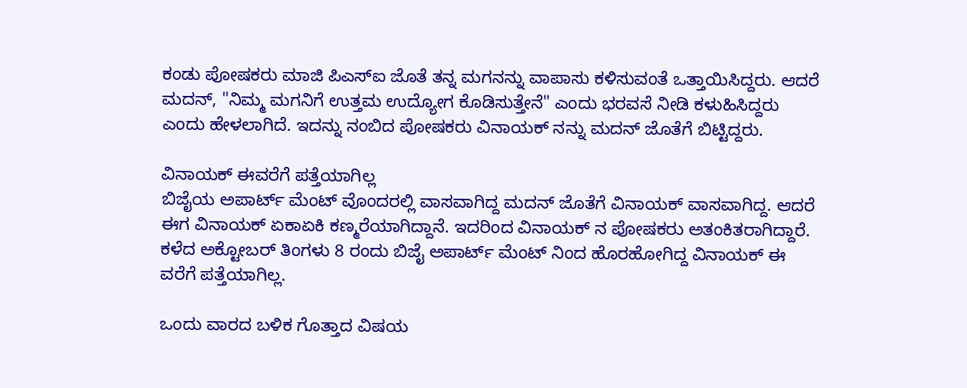ಕಂಡು ಪೋಷಕರು ಮಾಜಿ ಪಿಎಸ್ಐ ಜೊತೆ ತನ್ನ ಮಗನನ್ನು ವಾಪಾಸು ಕಳಿಸುವಂತೆ ಒತ್ತಾಯಿಸಿದ್ದರು. ಆದರೆ ಮದನ್, "ನಿಮ್ಮ ಮಗನಿಗೆ ಉತ್ತಮ ಉದ್ಯೋಗ ಕೊಡಿಸುತ್ತೇನೆ" ಎಂದು ಭರವಸೆ ನೀಡಿ ಕಳುಹಿಸಿದ್ದರು ಎಂದು ಹೇಳಲಾಗಿದೆ. ಇದನ್ನು ನಂಬಿದ ಪೋಷಕರು ವಿನಾಯಕ್ ನನ್ನು ಮದನ್ ಜೊತೆಗೆ ಬಿಟ್ಟಿದ್ದರು.

ವಿನಾಯಕ್ ಈವರೆಗೆ ಪತ್ತೆಯಾಗಿಲ್ಲ
ಬಿಜೈಯ ಅಪಾರ್ಟ್ ಮೆಂಟ್ ವೊಂದರಲ್ಲಿ ವಾಸವಾಗಿದ್ದ ಮದನ್ ಜೊತೆಗೆ ವಿನಾಯಕ್ ವಾಸವಾಗಿದ್ದ. ಆದರೆ ಈಗ ವಿನಾಯಕ್ ಏಕಾಏಕಿ ಕಣ್ಮರೆಯಾಗಿದ್ದಾನೆ. ಇದರಿಂದ ವಿನಾಯಕ್ ನ ಪೋಷಕರು ಅತಂಕಿತರಾಗಿದ್ದಾರೆ. ಕಳೆದ ಅಕ್ಟೋಬರ್ ತಿಂಗಳು 8 ರಂದು ಬಿಜೈ ಅಪಾರ್ಟ್ ಮೆಂಟ್ ನಿಂದ ಹೊರಹೋಗಿದ್ದ ವಿನಾಯಕ್ ಈ ವರೆಗೆ ಪತ್ತೆಯಾಗಿಲ್ಲ.

ಒಂದು ವಾರದ ಬಳಿಕ ಗೊತ್ತಾದ ವಿಷಯ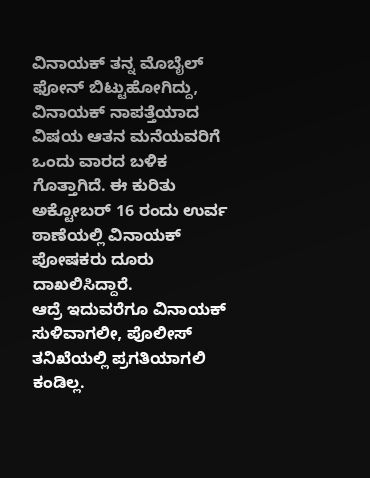ವಿನಾಯಕ್ ತನ್ನ ಮೊಬೈಲ್ ಫೋನ್ ಬಿಟ್ಟುಹೋಗಿದ್ದು, ವಿನಾಯಕ್ ನಾಪತ್ತೆಯಾದ ವಿಷಯ ಆತನ ಮನೆಯವರಿಗೆ ಒಂದು ವಾರದ ಬಳಿಕ ಗೊತ್ತಾಗಿದೆ. ಈ ಕುರಿತು ಅಕ್ಟೋಬರ್ 16 ರಂದು ಉರ್ವ ಠಾಣೆಯಲ್ಲಿ ವಿನಾಯಕ್ ಪೋಷಕರು ದೂರು ದಾಖಲಿಸಿದ್ದಾರೆ.
ಆದ್ರೆ ಇದುವರೆಗೂ ವಿನಾಯಕ್ ಸುಳಿವಾಗಲೀ, ಪೊಲೀಸ್ ತನಿಖೆಯಲ್ಲಿ ಪ್ರಗತಿಯಾಗಲಿ ಕಂಡಿಲ್ಲ.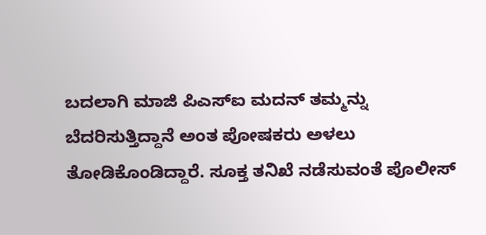ಬದಲಾಗಿ ಮಾಜಿ ಪಿಎಸ್ಐ ಮದನ್ ತಮ್ಮನ್ನು ಬೆದರಿಸುತ್ತಿದ್ದಾನೆ ಅಂತ ಪೋಷಕರು ಅಳಲು ತೋಡಿಕೊಂಡಿದ್ದಾರೆ. ಸೂಕ್ತ ತನಿಖೆ ನಡೆಸುವಂತೆ ಪೊಲೀಸ್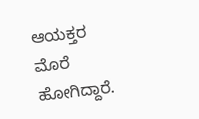ಆಯಕ್ತರ ಮೊರೆ ಹೋಗಿದ್ದಾರೆ.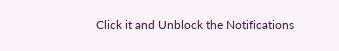Click it and Unblock the Notifications